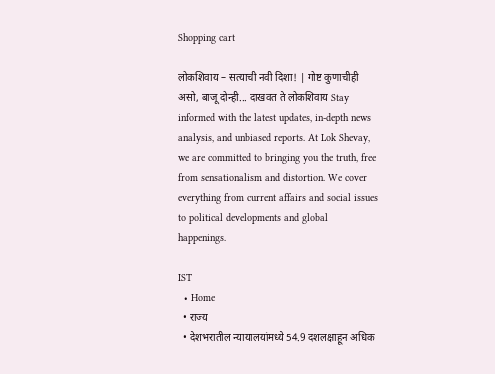Shopping cart

लोकशिवाय – सत्याची नवी दिशा! | गोष्ट कुणाचीही असो, बाजू दोन्ही... दाखवत ते लोकशिवाय Stay informed with the latest updates, in-depth news analysis, and unbiased reports. At Lok Shevay, we are committed to bringing you the truth, free from sensationalism and distortion. We cover everything from current affairs and social issues to political developments and global happenings.

IST
  • Home
  • राज्य
  • देशभरातील न्यायालयांमध्ये 54.9 दशलक्षाहून अधिक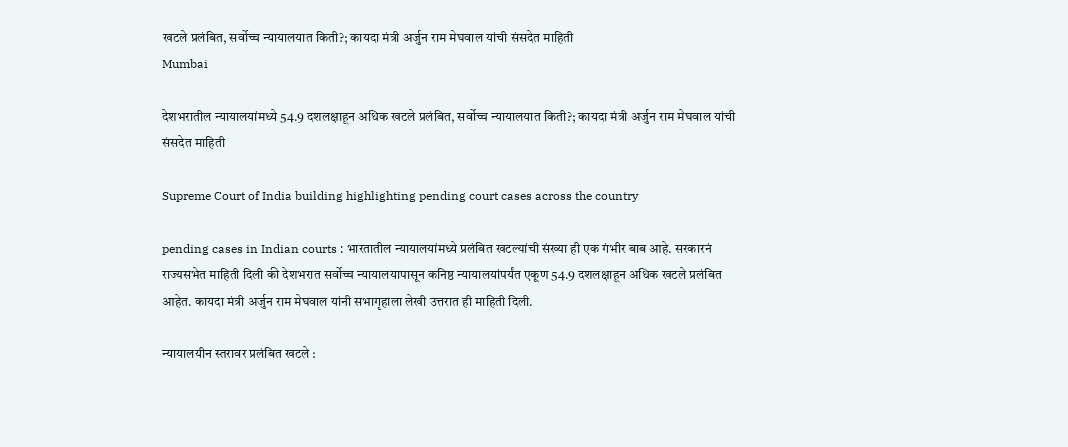खटले प्रलंबित, सर्वोच्च न्यायालयात किती?; कायदा मंत्री अर्जुन राम मेघवाल यांची संसदेत माहिती
Mumbai

देशभरातील न्यायालयांमध्ये 54.9 दशलक्षाहून अधिक खटले प्रलंबित, सर्वोच्च न्यायालयात किती?; कायदा मंत्री अर्जुन राम मेघवाल यांची संसदेत माहिती

Supreme Court of India building highlighting pending court cases across the country

pending cases in Indian courts : भारतातील न्यायालयांमध्ये प्रलंबित खटल्यांची संख्या ही एक गंभीर बाब आहे. सरकारनं राज्यसभेत माहिती दिली की देशभरात सर्वोच्च न्यायालयापासून कनिष्ठ न्यायालयांपर्यंत एकूण 54.9 दशलक्षाहून अधिक खटले प्रलंबित आहेत. कायदा मंत्री अर्जुन राम मेघवाल यांनी सभागृहाला लेखी उत्तरात ही माहिती दिली.

न्यायालयीन स्तरावर प्रलंबित खटले :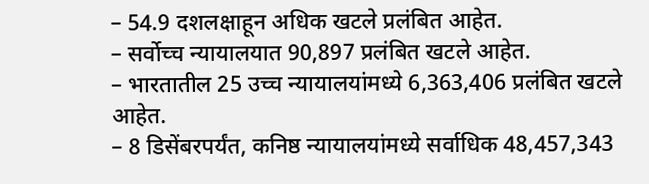– 54.9 दशलक्षाहून अधिक खटले प्रलंबित आहेत.
– सर्वोच्च न्यायालयात 90,897 प्रलंबित खटले आहेत.
– भारतातील 25 उच्च न्यायालयांमध्ये 6,363,406 प्रलंबित खटले आहेत.
– 8 डिसेंबरपर्यंत, कनिष्ठ न्यायालयांमध्ये सर्वाधिक 48,457,343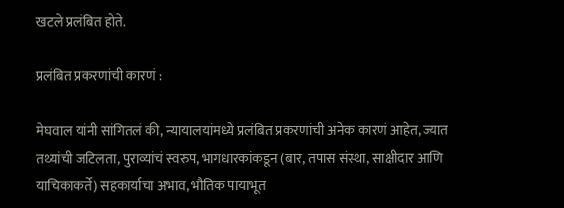खटले प्रलंबित होते.

प्रलंबित प्रकरणांची कारणं :

मेघवाल यांनी सांगितलं की, न्यायालयांमध्ये प्रलंबित प्रकरणांची अनेक कारणं आहेत, ज्यात तथ्यांची जटिलता, पुराव्यांचं स्वरुप, भागधारकांकडून (बार, तपास संस्था, साक्षीदार आणि याचिकाकर्ते) सहकार्याचा अभाव, भौतिक पायाभूत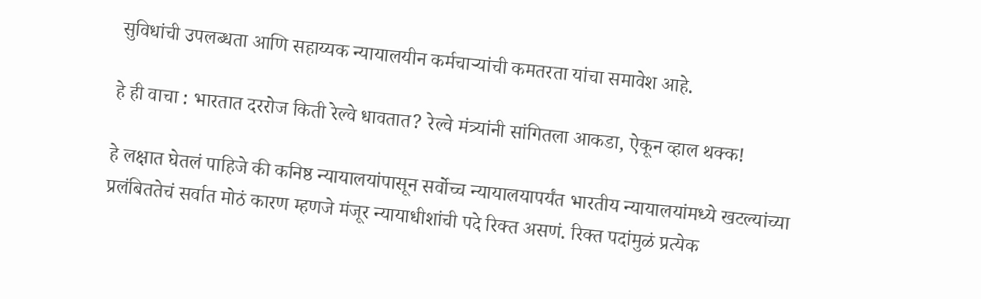सुविधांची उपलब्धता आणि सहाय्यक न्यायालयीन कर्मचाऱ्यांची कमतरता यांचा समावेश आहे.

हे ही वाचा : भारतात दररोज किती रेल्वे धावतात? रेल्वे मंत्र्यांनी सांगितला आकडा, ऐकून व्हाल थक्क!

हे लक्षात घेतलं पाहिजे की कनिष्ठ न्यायालयांपासून सर्वोच्च न्यायालयापर्यंत भारतीय न्यायालयांमध्ये खटल्यांच्या प्रलंबिततेचं सर्वात मोठं कारण म्हणजे मंजूर न्यायाधीशांची पदे रिक्त असणं. रिक्त पदांमुळं प्रत्येक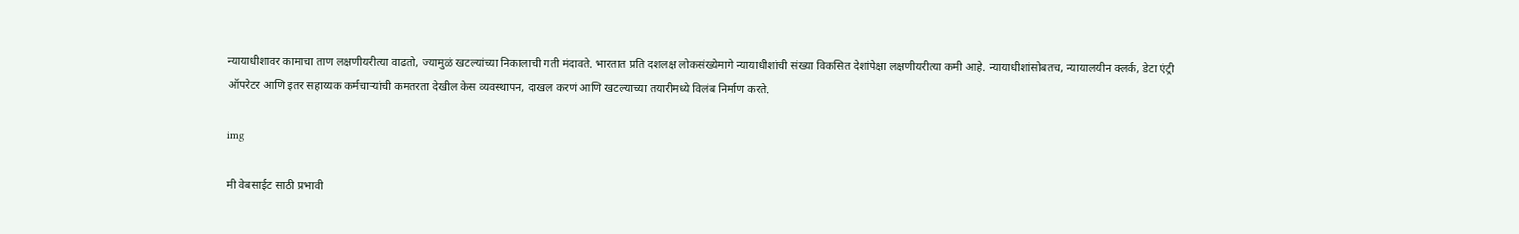न्यायाधीशावर कामाचा ताण लक्षणीयरीत्या वाढतो, ज्यामुळं खटल्यांच्या निकालाची गती मंदावते. भारतात प्रति दशलक्ष लोकसंख्येमागे न्यायाधीशांची संख्या विकसित देशांपेक्षा लक्षणीयरीत्या कमी आहे. न्यायाधीशांसोबतच, न्यायालयीन क्लर्क, डेटा एंट्री ऑपरेटर आणि इतर सहाय्यक कर्मचाऱ्यांची कमतरता देखील केस व्यवस्थापन, दाखल करणं आणि खटल्याच्या तयारीमध्ये विलंब निर्माण करते.

img

मी वेबसाईट साठी प्रभावी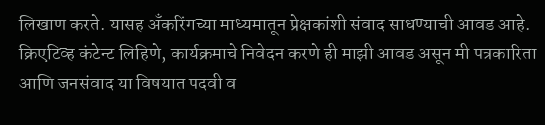लिखाण करते. यासह अँकरिंगच्या माध्यमातून प्रेक्षकांशी संवाद साधण्याची आवड आहे. क्रिएटिव्ह कंटेन्ट लिहिणे, कार्यक्रमाचे निवेदन करणे ही माझी आवड असून मी पत्रकारिता आणि जनसंवाद या विषयात पदवी व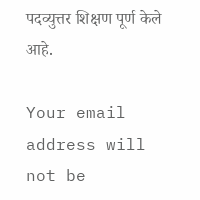पदव्युत्तर शिक्षण पूर्ण केले आहे.

Your email address will not be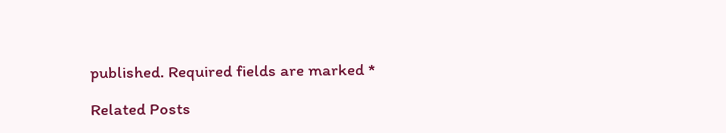published. Required fields are marked *

Related Posts